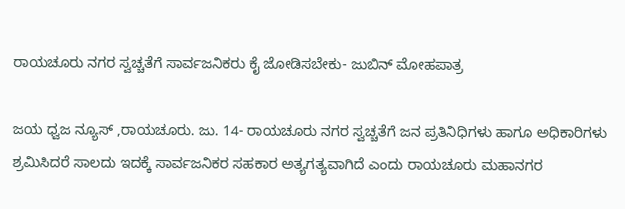ರಾಯಚೂರು ನಗರ ಸ್ವಚ್ಚತೆಗೆ ಸಾರ್ವಜನಿಕರು ಕೈ ಜೋಡಿಸಬೇಕು- ಜುಬಿನ್ ಮೋಹಪಾತ್ರ

ಜಯ ಧ್ವಜ ನ್ಯೂಸ್ ,ರಾಯಚೂರು. ಜು. 14- ರಾಯಚೂರು ನಗರ ಸ್ವಚ್ಚತೆಗೆ ಜನ ಪ್ರತಿನಿಧಿಗಳು ಹಾಗೂ ಅಧಿಕಾರಿಗಳು ಶ್ರಮಿಸಿದರೆ ಸಾಲದು ಇದಕ್ಕೆ ಸಾರ್ವಜನಿಕರ ಸಹಕಾರ ಅತ್ಯಗತ್ಯವಾಗಿದೆ ಎಂದು ರಾಯಚೂರು ಮಹಾನಗರ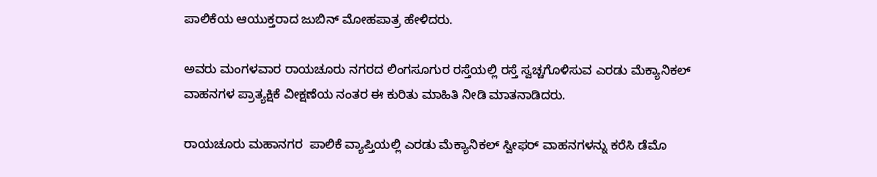ಪಾಲಿಕೆಯ ಆಯುಕ್ತರಾದ ಜುಬಿನ್ ಮೋಹಪಾತ್ರ ಹೇಳಿದರು.

ಅವರು ಮಂಗಳವಾರ ರಾಯಚೂರು ನಗರದ ಲಿಂಗಸೂಗುರ ರಸ್ತೆಯಲ್ಲಿ ರಸ್ತೆ ಸ್ವಚ್ಚಗೊಳಿಸುವ ಎರಡು ಮೆಕ್ಯಾನಿಕಲ್ ವಾಹನಗಳ ಪ್ರಾತ್ಯಕ್ಷಿಕೆ ವೀಕ್ಷಣೆಯ ನಂತರ ಈ ಕುರಿತು ಮಾಹಿತಿ ನೀಡಿ ಮಾತನಾಡಿದರು.

ರಾಯಚೂರು ಮಹಾನಗರ  ಪಾಲಿಕೆ ವ್ಯಾಪ್ತಿಯಲ್ಲಿ ಎರಡು ಮೆಕ್ಯಾನಿಕಲ್ ಸ್ವೀಫರ್ ವಾಹನಗಳನ್ನು ಕರೆಸಿ ಡೆಮೊ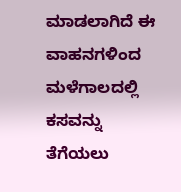ಮಾಡಲಾಗಿದೆ ಈ ವಾಹನಗಳಿಂದ ಮಳೆಗಾಲದಲ್ಲಿ ಕಸವನ್ನು ತೆಗೆಯಲು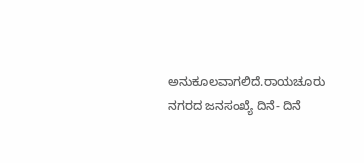ಅನುಕೂಲವಾಗಲಿದೆ.ರಾಯಚೂರು ನಗರದ ಜನಸಂಖ್ಯೆ ದಿನೆ- ದಿನೆ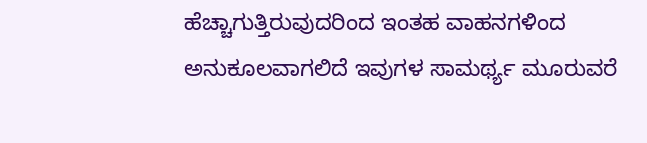ಹೆಚ್ಚಾಗುತ್ತಿರುವುದರಿಂದ ಇಂತಹ ವಾಹನಗಳಿಂದ ಅನುಕೂಲವಾಗಲಿದೆ ಇವುಗಳ ಸಾಮರ್ಥ್ಯ ಮೂರುವರೆ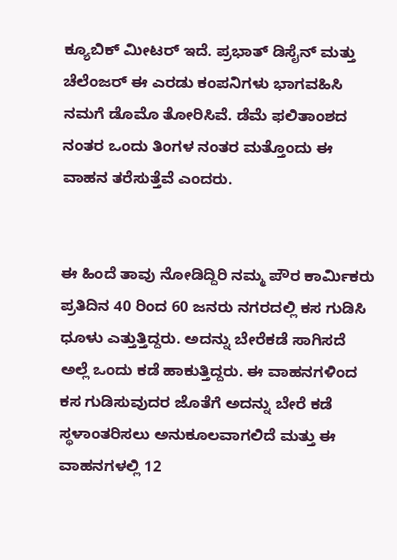ಕ್ಯೂಬಿಕ್ ಮೀಟರ್ ಇದೆ. ಪ್ರಭಾತ್ ಡಿಸೈನ್ ಮತ್ತು ಚೆಲೆಂಜರ್ ಈ ಎರಡು ಕಂಪನಿಗಳು ಭಾಗವಹಿಸಿ ನಮಗೆ ಡೊಮೊ ತೋರಿಸಿವೆ. ಡೆಮೆ ಫಲಿತಾಂಶದ ನಂತರ ಒಂದು ತಿಂಗಳ ನಂತರ ಮತ್ತೊಂದು ಈ ವಾಹನ ತರೆಸುತ್ತೆವೆ ಎಂದರು.


ಈ ಹಿಂದೆ ತಾವು ನೋಡಿದ್ದಿರಿ ನಮ್ಮ ಪೌರ ಕಾರ್ಮಿಕರು ಪ್ರತಿದಿನ 40 ರಿಂದ 60 ಜನರು ನಗರದಲ್ಲಿ ಕಸ ಗುಡಿಸಿ ಧೂಳು ಎತ್ತುತ್ತಿದ್ದರು. ಅದನ್ನು ಬೇರೆಕಡೆ ಸಾಗಿಸದೆ ಅಲ್ಲೆ ಒಂದು ಕಡೆ ಹಾಕುತ್ತಿದ್ದರು. ಈ ವಾಹನಗಳಿಂದ ಕಸ ಗುಡಿಸುವುದರ ಜೊತೆಗೆ ಅದನ್ನು ಬೇರೆ ಕಡೆ ಸ್ಥಳಾಂತರಿಸಲು ಅನುಕೂಲವಾಗಲಿದೆ ಮತ್ತು ಈ ವಾಹನಗಳಲ್ಲಿ 12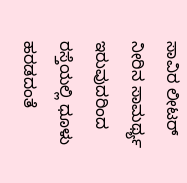ಸಾವಿರ ‌ಲೀಟರ್ ನೀರಿನ ಸಾಮರ್ಥ್ಯ ಇರುವುದರಿಂದ ರಸ್ತೆಯಲ್ಲಿ ಧೂಳು ಹರಡದಂತೆ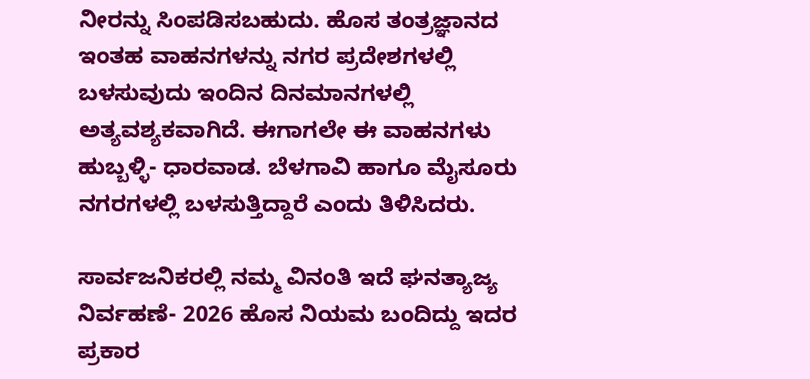ನೀರನ್ನು ಸಿಂಪಡಿಸಬಹುದು. ಹೊಸ ತಂತ್ರಜ್ಞಾನದ ಇಂತಹ ವಾಹನಗಳನ್ನು ನಗರ ಪ್ರದೇಶಗಳಲ್ಲಿ ಬಳಸುವುದು ಇಂದಿನ ದಿನಮಾನಗಳಲ್ಲಿ ಅತ್ಯವಶ್ಯಕವಾಗಿದೆ. ಈಗಾಗಲೇ ಈ ವಾಹನಗಳು ಹುಬ್ಬಳ್ಳಿ- ಧಾರವಾಡ. ಬೆಳಗಾವಿ ಹಾಗೂ ಮೈಸೂರು ನಗರಗಳಲ್ಲಿ ಬಳಸುತ್ತಿದ್ದಾರೆ ಎಂದು ತಿಳಿಸಿದರು.

ಸಾರ್ವಜನಿಕರಲ್ಲಿ ನಮ್ಮ ವಿನಂತಿ ಇದೆ ಘನತ್ಯಾಜ್ಯ ನಿರ್ವಹಣೆ- 2026 ಹೊಸ ನಿಯಮ ಬಂದಿದ್ದು ಇದರ ಪ್ರಕಾರ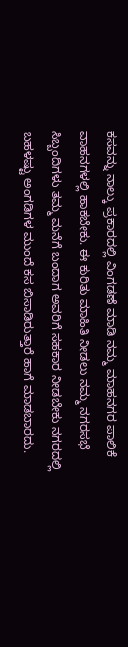ಕಸವನ್ನು ನಾಲ್ಕು ಪ್ರಕಾರದಲ್ಲಿ ವಿಂಗಡಣೆ ಮಾಡಿ ನಮ್ಮ ಮಾಹನಗರ ಪಾಲಿಕೆ ವಾಹನಗಳಲ್ಲಿ ಹಾಕಬೇಕು. ಈ ಕುರಿತು ಮಾಹಿತಿ ನೀಡಲು ನಮ್ಮ ನಗರಸಭೆ ಸಿಬ್ಬಂದಿಗಳು ತಮ್ಮ ಮನೆಗೆ ಬಂದಾಗ ಅವರಿಗೆ ಸಹಕಾರ ನೀಡಬೇಕು ನಗರದಲ್ಲಿ ಬಹಳಷ್ಟು ಅಂಗಡಿಗಳ ಮುಂದೆ‌ ಕಸ ಬಿಸಾಡಿರುತ್ತಾರೆ ಹಾಗೆ ಮಾಡಬಾರದು.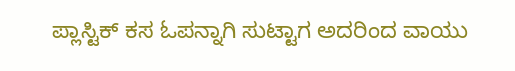ಪ್ಲಾಸ್ಟಿಕ್ ಕಸ ಓಪನ್ನಾಗಿ ಸುಟ್ಟಾಗ ಅದರಿಂದ ವಾಯು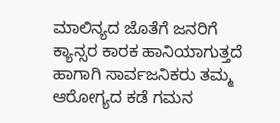ಮಾಲಿನ್ಯದ ಜೊತೆಗೆ ಜನರಿಗೆ ಕ್ಯಾನ್ಸರ ಕಾರಕ ಹಾನಿಯಾಗುತ್ತದೆ ಹಾಗಾಗಿ ಸಾರ್ವಜನಿಕರು ತಮ್ಮ ಆರೋಗ್ಯದ ಕಡೆ ಗಮನ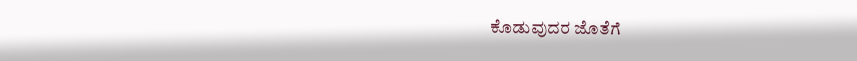ಕೊಡುವುದರ ಜೊತೆಗೆ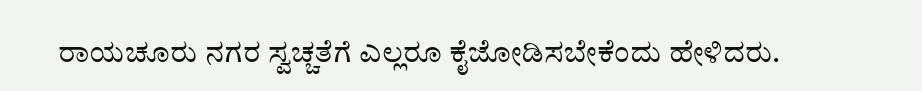ರಾಯಚೂರು ನಗರ ಸ್ವಚ್ಚತೆಗೆ ಎಲ್ಲರೂ ಕೈಜೋಡಿಸಬೇಕೆಂದು ಹೇಳಿದರು.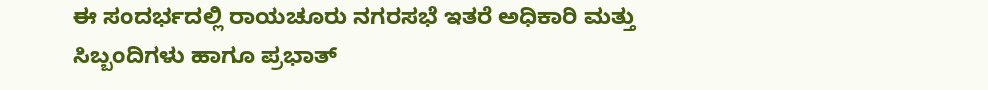ಈ ಸಂದರ್ಭದಲ್ಲಿ ರಾಯಚೂರು ನಗರಸಭೆ ಇತರೆ ಅಧಿಕಾರಿ ಮತ್ತು ಸಿಬ್ಬಂದಿಗಳು ಹಾಗೂ ಪ್ರಭಾತ್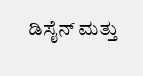ಡಿಸೈನ್ ಮತ್ತು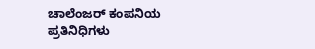ಚಾಲೆಂಜರ್ ಕಂಪನಿಯ ಪ್ರತಿನಿಧಿಗಳು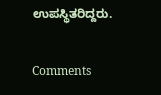ಉಪಸ್ಥಿತರಿದ್ದರು.

Comments